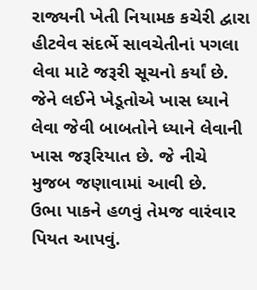રાજ્યની ખેતી નિયામક કચેરી દ્વારા હીટવેવ સંદર્ભે સાવચેતીનાં પગલા લેવા માટે જરૂરી સૂચનો કર્યાં છે. જેને લઈને ખેડૂતોએ ખાસ ધ્યાને લેવા જેવી બાબતોને ધ્યાને લેવાની ખાસ જરૂરિયાત છે. જે નીચે મુજબ જણાવામાં આવી છે.
ઉભા પાકને હળવું તેમજ વારંવાર પિયત આપવું.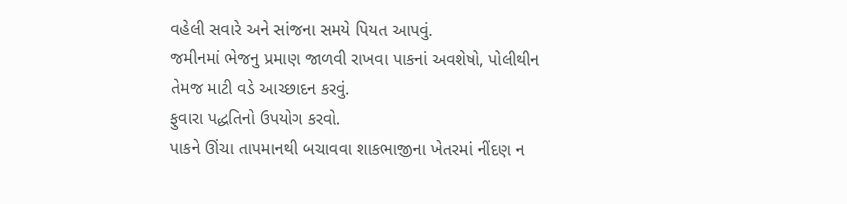વહેલી સવારે અને સાંજના સમયે પિયત આપવું.
જમીનમાં ભેજનુ પ્રમાણ જાળવી રાખવા પાકનાં અવશેષો, પોલીથીન તેમજ માટી વડે આચ્છાદન કરવું.
ફુવારા પદ્ધતિનો ઉપયોગ કરવો.
પાકને ઊંચા તાપમાનથી બચાવવા શાકભાજીના ખેતરમાં નીંદણ ન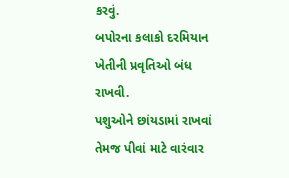કરવું.
બપોરના કલાકો દરમિયાન ખેતીની પ્રવૃતિઓ બંધ રાખવી.
પશુઓને છાંયડામાં રાખવાં તેમજ પીવાં માટે વારંવાર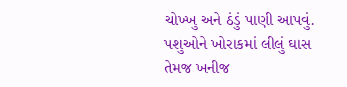ચોખ્ખુ અને ઠંડું પાણી આપવું.
પશુઓને ખોરાકમાં લીલું ઘાસ તેમજ ખનીજ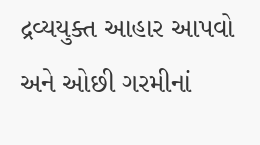દ્રવ્યયુક્ત આહાર આપવો અને ઓછી ગરમીનાં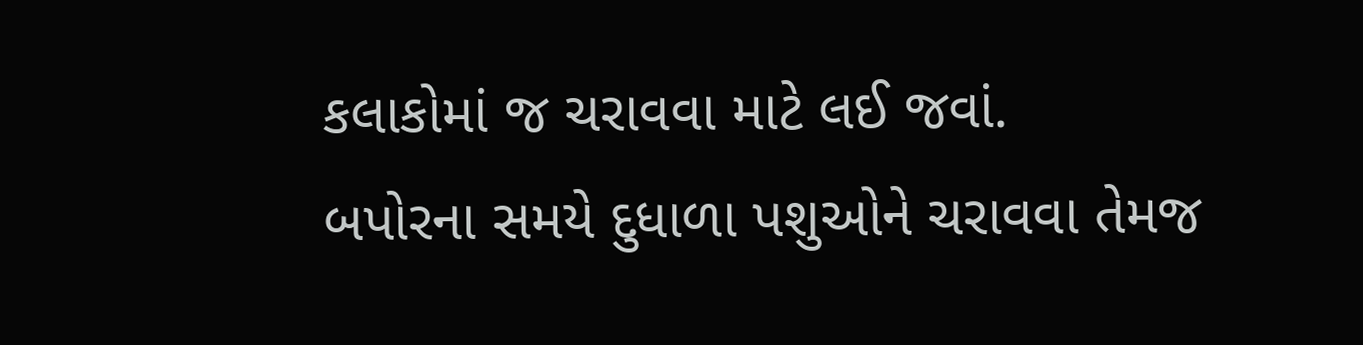કલાકોમાં જ ચરાવવા માટે લઈ જવાં.
બપોરના સમયે દુધાળા પશુઓને ચરાવવા તેમજ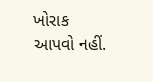ખોરાક આપવો નહીં.